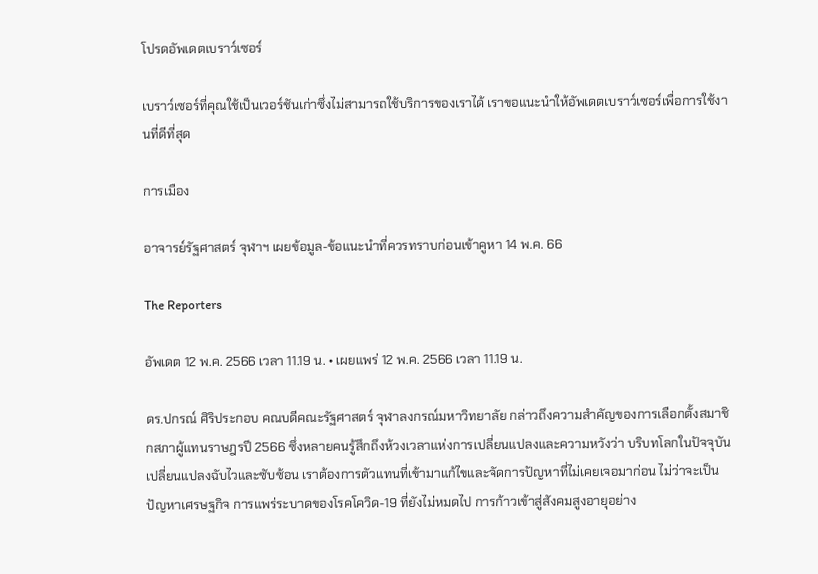โปรดอัพเดตเบราว์เซอร์

เบราว์เซอร์ที่คุณใช้เป็นเวอร์ชันเก่าซึ่งไม่สามารถใช้บริการของเราได้ เราขอแนะนำให้อัพเดตเบราว์เซอร์เพื่อการใช้งานที่ดีที่สุด

การเมือง

อาจารย์รัฐศาสตร์ จุฬาฯ เผยข้อมูล-ข้อแนะนำที่ควรทราบก่อนเข้าคูหา 14 พ.ค. 66

The Reporters

อัพเดต 12 พ.ค. 2566 เวลา 11.19 น. • เผยแพร่ 12 พ.ค. 2566 เวลา 11.19 น.

ดร.ปกรณ์ ศิริประกอบ คณบดีคณะรัฐศาสตร์ จุฬาลงกรณ์มหาวิทยาลัย กล่าวถึงความสำคัญของการเลือกตั้งสมาชิกสภาผู้แทนราษฎรปี 2566 ซึ่งหลายคนรู้สึกถึงห้วงเวลาแห่งการเปลี่ยนแปลงและความหวังว่า บริบทโลกในปัจจุบันเปลี่ยนแปลงฉับไวและซับซ้อน เราต้องการตัวแทนที่เข้ามาแก้ไขและจัดการปัญหาที่ไม่เคยเจอมาก่อน ไม่ว่าจะเป็นปัญหาเศรษฐกิจ การแพร่ระบาดของโรคโควิด-19 ที่ยังไม่หมดไป การก้าวเข้าสู่สังคมสูงอายุอย่าง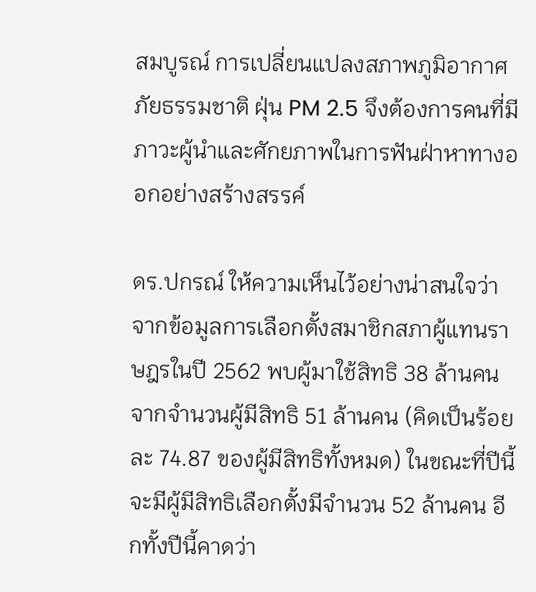สมบูรณ์ การเปลี่ยนแปลงสภาพภูมิอากาศ ภัยธรรมชาติ ฝุ่น PM 2.5 จึงต้องการคนที่มีภาวะผู้นำและศักยภาพในการฟันฝ่าหาทางออกอย่างสร้างสรรค์

ดร.ปกรณ์ ให้ความเห็นไว้อย่างน่าสนใจว่า จากข้อมูลการเลือกตั้งสมาชิกสภาผู้แทนราษฎรในปี 2562 พบผู้มาใช้สิทธิ 38 ล้านคนจากจำนวนผู้มีสิทธิ 51 ล้านคน (คิดเป็นร้อยละ 74.87 ของผู้มีสิทธิทั้งหมด) ในขณะที่ปีนี้จะมีผู้มีสิทธิเลือกตั้งมีจำนวน 52 ล้านคน อีกทั้งปีนี้คาดว่า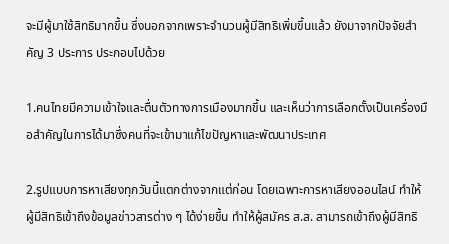จะมีผู้มาใช้สิทธิมากขึ้น ซึ่งนอกจากเพราะจำนวนผู้มีสิทธิเพิ่มขึ้นแล้ว ยังมาจากปัจจัยสำคัญ 3 ประการ ประกอบไปด้วย

1.คนไทยมีความเข้าใจและตื่นตัวทางการเมืองมากขึ้น และเห็นว่าการเลือกตั้งเป็นเครื่องมือสำคัญในการได้มาซึ่งคนที่จะเข้ามาแก้ไขปัญหาและพัฒนาประเทศ

2.รูปแบบการหาเสียงทุกวันนี้แตกต่างจากแต่ก่อน โดยเฉพาะการหาเสียงออนไลน์ ทำให้ผู้มีสิทธิเข้าถึงข้อมูลข่าวสารต่าง ๆ ได้ง่ายขึ้น ทำให้ผู้สมัคร ส.ส. สามารถเข้าถึงผู้มีสิทธิ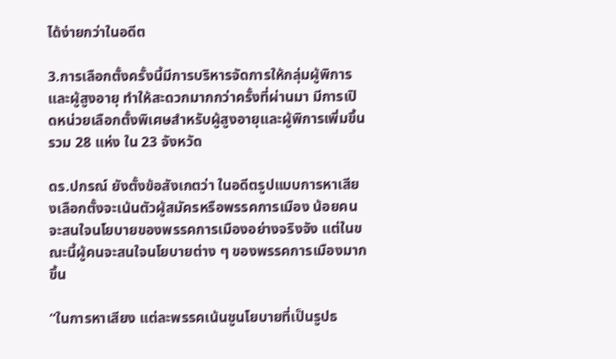ได้ง่ายกว่าในอดีต

3.การเลือกตั้งครั้งนี้มีการบริหารจัดการให้กลุ่มผู้พิการและผู้สูงอายุ ทำให้สะดวกมากกว่าครั้งที่ผ่านมา มีการเปิดหน่วยเลือกตั้งพิเศษสำหรับผู้สูงอายุและผู้พิการเพิ่มขึ้นรวม 28 แห่ง ใน 23 จังหวัด

ดร.ปกรณ์ ยังตั้งข้อสังเกตว่า ในอดีตรูปแบบการหาเสียงเลือกตั้งจะเน้นตัวผู้สมัครหรือพรรคการเมือง น้อยคนจะสนใจนโยบายของพรรคการเมืองอย่างจริงจัง แต่ในขณะนี้ผู้คนจะสนใจนโยบายต่าง ๆ ของพรรคการเมืองมากขึ้น

“ในการหาเสียง แต่ละพรรคเน้นชูนโยบายที่เป็นรูปธ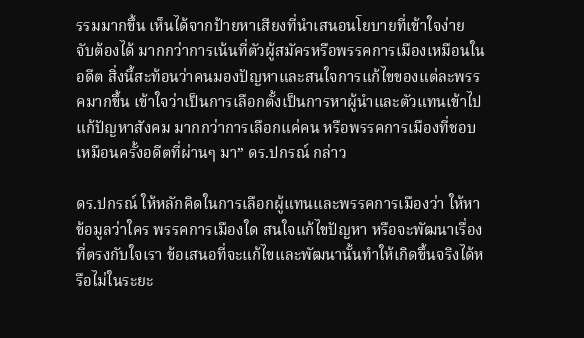รรมมากขึ้น เห็นได้จากป้ายหาเสียงที่นำเสนอนโยบายที่เข้าใจง่าย จับต้องได้ มากกว่าการเน้นที่ตัวผู้สมัครหรือพรรคการเมืองเหมือนในอดีต สิ่งนี้สะท้อนว่าคนมองปัญหาและสนใจการแก้ไขของแต่ละพรรคมากขึ้น เข้าใจว่าเป็นการเลือกตั้งเป็นการหาผู้นำและตัวแทนเข้าไปแก้ปัญหาสังคม มากกว่าการเลือกแค่คน หรือพรรคการเมืองที่ชอบเหมือนครั้งอดีตที่ผ่านๆ มา” ดร.ปกรณ์ กล่าว

ดร.ปกรณ์ ให้หลักคิดในการเลือกผู้แทนและพรรคการเมืองว่า ให้หาข้อมูลว่าใคร พรรคการเมืองใด สนใจแก้ไขปัญหา หรือจะพัฒนาเรื่องที่ตรงกับใจเรา ข้อเสนอที่จะแก้ไขและพัฒนานั้นทำให้เกิดขึ้นจริงได้หรือไม่ในระยะ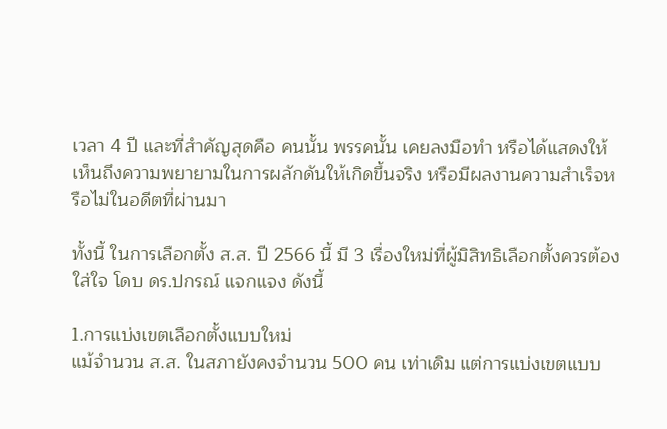เวลา 4 ปี และที่สำคัญสุดคือ คนนั้น พรรคนั้น เคยลงมือทำ หรือได้แสดงให้เห็นถึงความพยายามในการผลักดันให้เกิดขึ้นจริง หรือมีผลงานความสำเร็จหรือไม่ในอดีตที่ผ่านมา

ทั้งนี้ ในการเลือกตั้ง ส.ส. ปี 2566 นี้ มี 3 เรื่องใหม่ที่ผู้มิสิทธิเลือกตั้งควรต้องใส่ใจ โดบ ดร.ปกรณ์ แจกแจง ดังนี้

1.การแบ่งเขตเลือกตั้งแบบใหม่
แม้จำนวน ส.ส. ในสภายังคงจำนวน 500 คน เท่าเดิม แต่การแบ่งเขตแบบ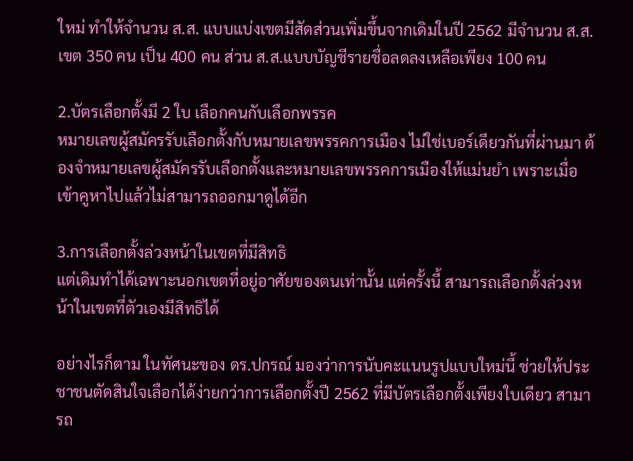ใหม่ ทำให้จำนวน ส.ส. แบบแบ่งเขตมีสัดส่วนเพิ่มขึ้นจากเดิมในปี 2562 มีจำนวน ส.ส.เขต 350 คน เป็น 400 คน ส่วน ส.ส.แบบบัญชีรายชื่อลดลงเหลือเพียง 100 คน

2.บัตรเลือกตั้งมี 2 ใบ เลือกคนกับเลือกพรรค
หมายเลขผู้สมัครรับเลือกตั้งกับหมายเลขพรรคการเมือง ไม่ใช่เบอร์เดียวกันที่ผ่านมา ต้องจำหมายเลขผู้สมัครรับเลือกตั้งและหมายเลขพรรคการเมืองให้แม่นยำ เพราะเมื่อเข้าคูหาไปแล้วไม่สามารถออกมาดูได้อีก

3.การเลือกตั้งล่วงหน้าในเขตที่มีสิทธิ
แต่เดิมทำได้เฉพาะนอกเขตที่อยู่อาศัยของตนเท่านั้น แต่ครั้งนี้ สามารถเลือกตั้งล่วงหน้าในเขตที่ตัวเองมีสิทธิได้

อย่างไรก็ตาม ในทัศนะของ ดร.ปกรณ์ มองว่าการนับคะแนนรูปแบบใหม่นี้ ช่วยให้ประชาชนตัดสินใจเลือกได้ง่ายกว่าการเลือกตั้งปี 2562 ที่มีบัตรเลือกตั้งเพียงใบเดียว สามารถ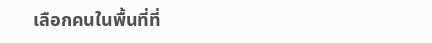เลือกคนในพื้นที่ที่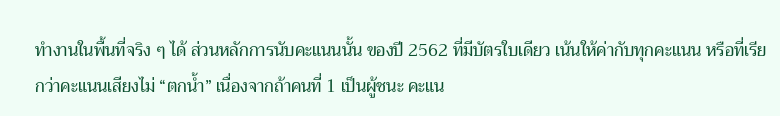ทำงานในพื้นที่จริง ๆ ได้ ส่วนหลักการนับคะแนนนั้น ของปี 2562 ที่มีบัตรใบเดียว เน้นให้ค่ากับทุกคะแนน หรือที่เรียกว่าคะแนนเสียงไม่ “ตกน้ำ” เนื่องจากถ้าคนที่ 1 เป็นผู้ชนะ คะแน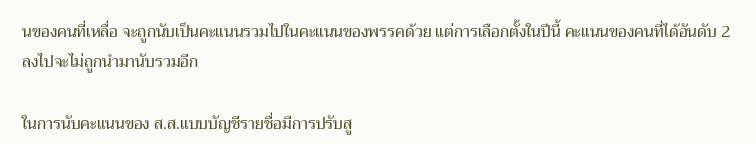นของคนที่เหลื่อ จะถูกนับเป็นคะแนนรวมไปในคะแนนของพรรคด้วย แต่การเลือกตั้งในปีนี้ คะแนนของคนที่ได้อันดับ 2 ลงไปจะไม่ถูกนำมานับรวมอีก

ในการนับคะแนนของ ส.ส.แบบบัญชีรายชื่อมีการปรับสู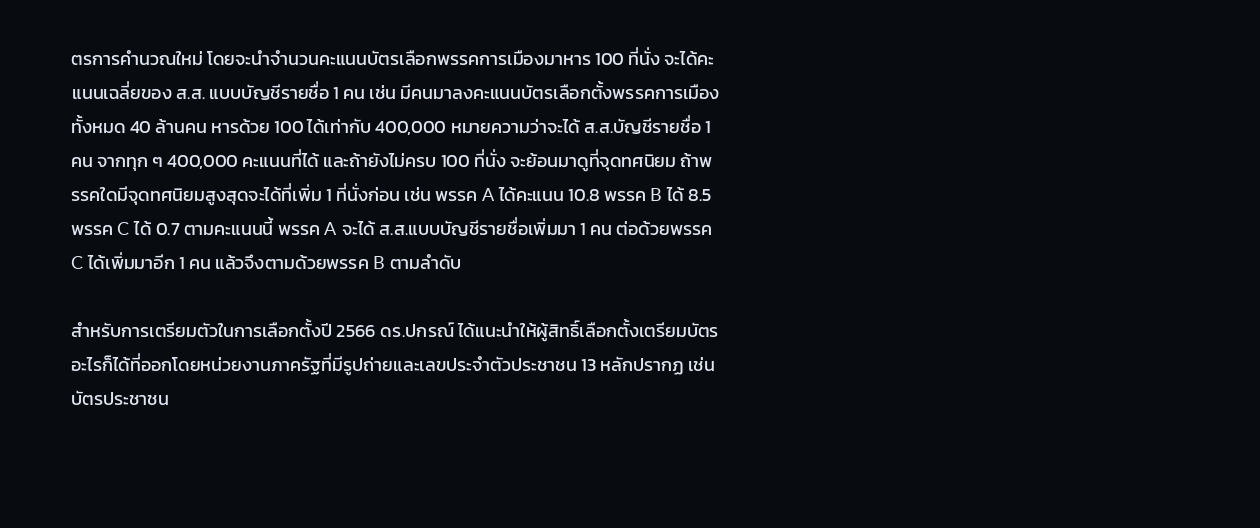ตรการคำนวณใหม่ โดยจะนำจำนวนคะแนนบัตรเลือกพรรคการเมืองมาหาร 100 ที่นั่ง จะได้คะแนนเฉลี่ยของ ส.ส. แบบบัญชีรายชื่อ 1 คน เช่น มีคนมาลงคะแนนบัตรเลือกตั้งพรรคการเมืองทั้งหมด 40 ล้านคน หารด้วย 100 ได้เท่ากับ 400,000 หมายความว่าจะได้ ส.ส.บัญชีรายชื่อ 1 คน จากทุก ๆ 400,000 คะแนนที่ได้ และถ้ายังไม่ครบ 100 ที่นั่ง จะย้อนมาดูที่จุดทศนิยม ถ้าพรรคใดมีจุดทศนิยมสูงสุดจะได้ที่เพิ่ม 1 ที่นั่งก่อน เช่น พรรค A ได้คะแนน 10.8 พรรค B ได้ 8.5 พรรค C ได้ 0.7 ตามคะแนนนี้ พรรค A จะได้ ส.ส.แบบบัญชีรายชื่อเพิ่มมา 1 คน ต่อด้วยพรรค C ได้เพิ่มมาอีก 1 คน แล้วจึงตามด้วยพรรค B ตามลำดับ

สำหรับการเตรียมตัวในการเลือกตั้งปี 2566 ดร.ปกรณ์ ได้แนะนำให้ผู้สิทธิ์เลือกตั้งเตรียมบัตรอะไรก็ได้ที่ออกโดยหน่วยงานภาครัฐที่มีรูปถ่ายและเลขประจำตัวประชาชน 13 หลักปรากฏ เช่น บัตรประชาชน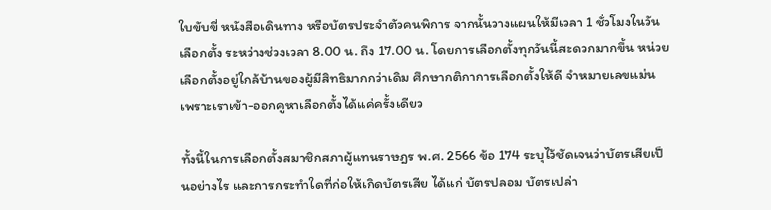ใบขับขี่ หนังสือเดินทาง หรือบัตรประจำตัวคนพิการ จากนั้นวางแผนให้มีเวลา 1 ชั่วโมงในวันเลือกตั้ง ระหว่างช่วงเวลา 8.00 น. ถึง 17.00 น. โดยการเลือกตั้งทุกวันนี้สะดวกมากขึ้น หน่วยเลือกตั้งอยู่ใกล้บ้านของผู้มีสิทธิมากกว่าเดิม ศึกษากติกาการเลือกตั้งให้ดี จำหมายเลขแม่น เพราะเราเข้า-ออกคูหาเลือกตั้งได้แค่ครั้งเดียว

ทั้งนี้ในการเลือกตั้งสมาชิกสภาผู้แทนราษฎร พ.ศ. 2566 ข้อ 174 ระบุไว้ชัดเจนว่าบัตรเสียเป็นอย่างไร และการกระทำใดที่ก่อให้เกิดบัตรเสีย ได้แก่ บัตรปลอม บัตรเปล่า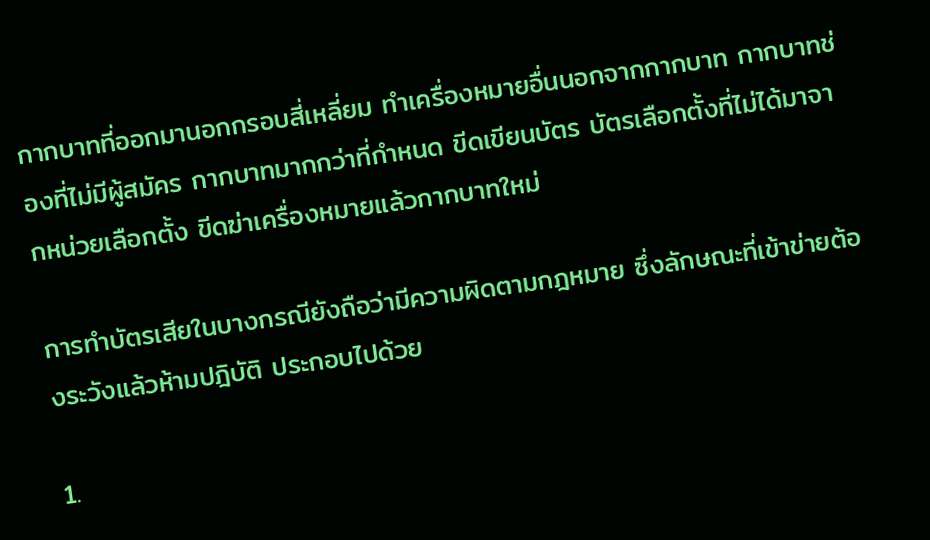กากบาทที่ออกมานอกกรอบสี่เหลี่ยม ทำเครื่องหมายอื่นนอกจากกากบาท กากบาทช่องที่ไม่มีผู้สมัคร กากบาทมากกว่าที่กำหนด ขีดเขียนบัตร บัตรเลือกตั้งที่ไม่ได้มาจากหน่วยเลือกตั้ง ขีดฆ่าเครื่องหมายแล้วกากบาทใหม่

การทำบัตรเสียในบางกรณียังถือว่ามีความผิดตามกฎหมาย ซึ่งลักษณะที่เข้าข่ายต้องระวังแล้วห้ามปฎิบัติ ประกอบไปด้วย

1.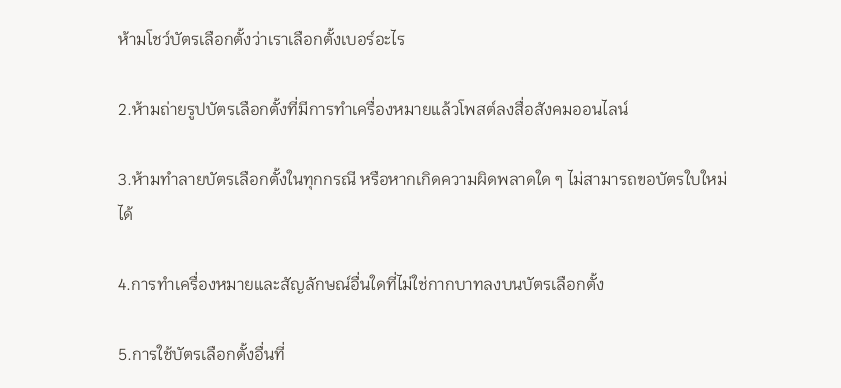ห้ามโชว์บัตรเลือกตั้งว่าเราเลือกตั้งเบอร์อะไร

2.ห้ามถ่ายรูปบัตรเลือกตั้งที่มีการทำเครื่องหมายแล้วโพสต์ลงสื่อสังคมออนไลน์

3.ห้ามทำลายบัตรเลือกตั้งในทุกกรณี หรือหากเกิดความผิดพลาดใด ๆ ไม่สามารถขอบัตรใบใหม่ได้

4.การทำเครื่องหมายและสัญลักษณ์อื่นใดที่ไม่ใช่กากบาทลงบนบัตรเลือกตั้ง

5.การใช้บัตรเลือกตั้งอื่นที่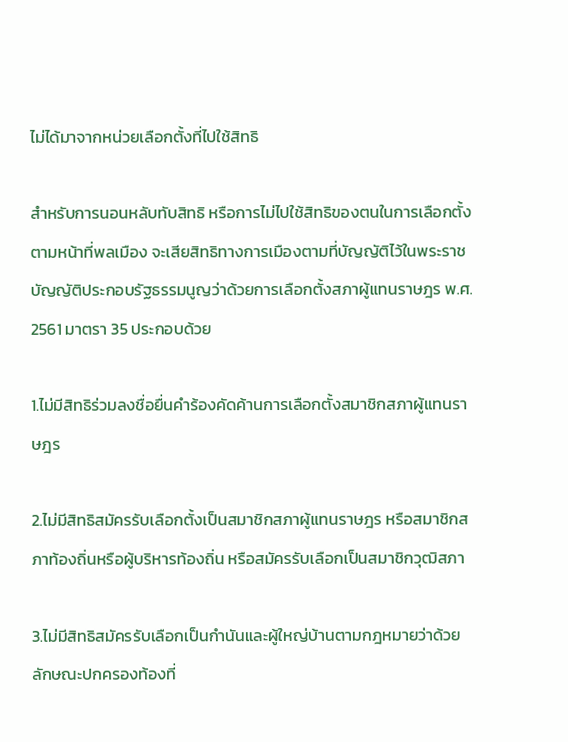ไม่ได้มาจากหน่วยเลือกตั้งที่ไปใช้สิทธิ

สำหรับการนอนหลับทับสิทธิ หรือการไม่ไปใช้สิทธิของตนในการเลือกตั้งตามหน้าที่พลเมือง จะเสียสิทธิทางการเมืองตามที่บัญญัติไว้ในพระราชบัญญัติประกอบรัฐธรรมนูญว่าด้วยการเลือกตั้งสภาผู้แทนราษฎร พ.ศ. 2561 มาตรา 35 ประกอบด้วย

1.ไม่มีสิทธิร่วมลงชื่อยื่นคำร้องคัดค้านการเลือกตั้งสมาชิกสภาผู้แทนราษฎร

2.ไม่มีสิทธิสมัครรับเลือกตั้งเป็นสมาชิกสภาผู้แทนราษฎร หรือสมาชิกสภาท้องถิ่นหรือผู้บริหารท้องถิ่น หรือสมัครรับเลือกเป็นสมาชิกวุฒิสภา

3.ไม่มีสิทธิสมัครรับเลือกเป็นกำนันและผู้ใหญ่บ้านตามกฎหมายว่าด้วยลักษณะปกครองท้องที่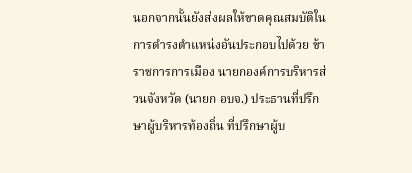นอกจากนั้นยังส่งผลให้ขาดคุณสมบัติในการดำรงตำแหน่งอันประกอบไปด้วย ข้าราชการการเมือง นายกองค์การบริหารส่วนจังหวัด (นายก อบจ.) ประธานที่ปรึกษาผู้บริหารท้องถิ่น ที่ปรึกษาผู้บ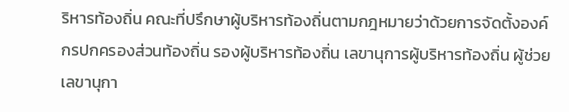ริหารท้องถิ่น คณะที่ปรึกษาผู้บริหารท้องถิ่นตามกฎหมายว่าด้วยการจัดตั้งองค์กรปกครองส่วนท้องถิ่น รองผู้บริหารท้องถิ่น เลขานุการผู้บริหารท้องถิ่น ผู้ช่วยเลขานุกา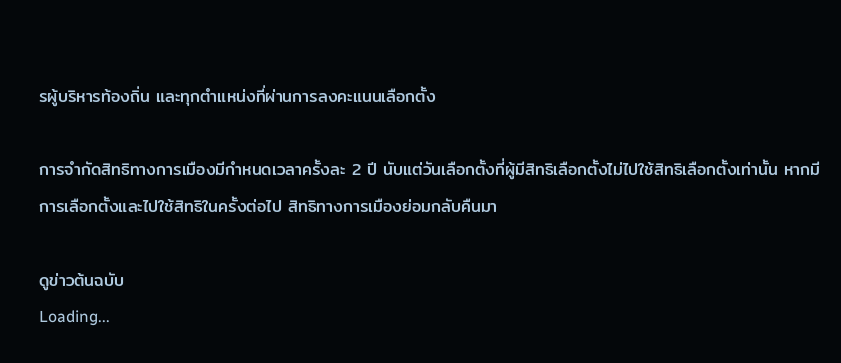รผู้บริหารท้องถิ่น และทุกตำแหน่งที่ผ่านการลงคะแนนเลือกตั้ง

การจำกัดสิทธิทางการเมืองมีกำหนดเวลาครั้งละ 2 ปี นับแต่วันเลือกตั้งที่ผู้มีสิทธิเลือกตั้งไม่ไปใช้สิทธิเลือกตั้งเท่านั้น หากมีการเลือกตั้งและไปใช้สิทธิในครั้งต่อไป สิทธิทางการเมืองย่อมกลับคืนมา

ดูข่าวต้นฉบับ
Loading...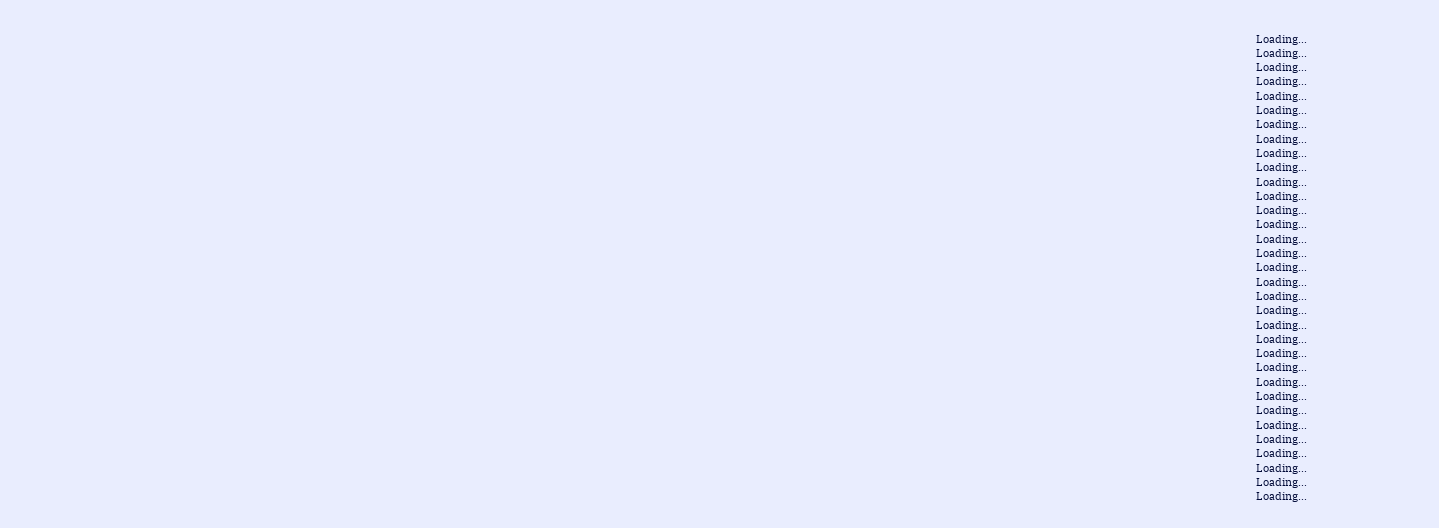Loading...
Loading...
Loading...
Loading...
Loading...
Loading...
Loading...
Loading...
Loading...
Loading...
Loading...
Loading...
Loading...
Loading...
Loading...
Loading...
Loading...
Loading...
Loading...
Loading...
Loading...
Loading...
Loading...
Loading...
Loading...
Loading...
Loading...
Loading...
Loading...
Loading...
Loading...
Loading...
Loading...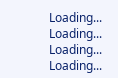Loading...
Loading...
Loading...
Loading...